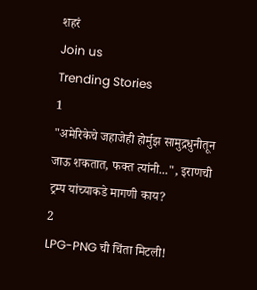शहरं
Join us
Trending Stories
1
"अमेरिकेचे जहाजेही होर्मुझ सामुद्रधुनीतून जाऊ शकतात, फक्त त्यांनी...", इराणची ट्रम्प यांच्याकडे मागणी काय?
2
LPG-PNG ची चिंता मिटली!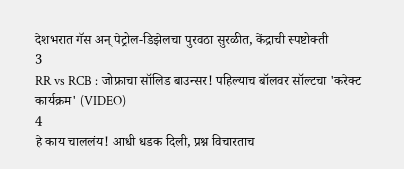देशभरात गॅस अन् पेट्रोल-डिझेलचा पुरवठा सुरळीत, केंद्राची स्पष्टोक्ती
3
RR vs RCB : जोफ्राचा सॉलिड बाउन्सर! पहिल्याच बॉलवर सॉल्टचा 'करेक्ट कार्यक्रम' (VIDEO)
4
हे काय चाललंय! आधी धडक दिली, प्रश्न विचारताच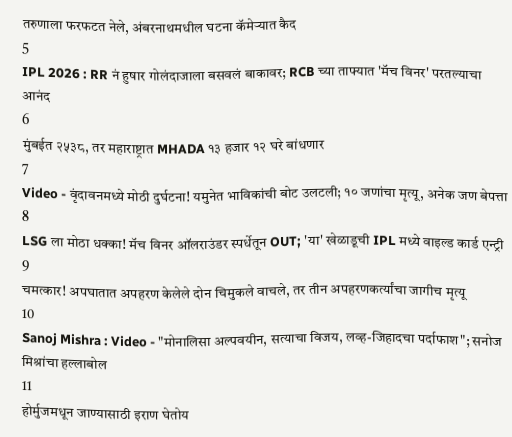तरुणाला फरफटत नेले, अंबरनाथमधील घटना कॅमेऱ्यात कैद
5
IPL 2026 : RR नं हुषार गोलंदाजाला बसवलं बाकावर; RCB च्या ताफ्यात 'मॅच विनर' परतल्याचा आनंद
6
मुंबईत २५३८, तर महाराष्ट्रात MHADA १३ हजार १२ घरे बांधणार
7
Video - वृंदावनमध्ये मोठी दुर्घटना! यमुनेत भाविकांची बोट उलटली; १० जणांचा मृत्यू, अनेक जण बेपत्ता
8
LSG ला मोठा धक्का! मॅच विनर ऑलराउंडर स्पर्धेतून OUT; 'या' खेळाडूची IPL मध्ये वाइल्ड कार्ड एन्ट्री
9
चमत्कार! अपघातात अपहरण केलेले दोन चिमुकले वाचले, तर तीन अपहरणकर्त्यांचा जागीच मृत्यू
10
Sanoj Mishra : Video - "मोनालिसा अल्पवयीन, सत्याचा विजय, लव्ह-जिहादचा पर्दाफाश"; सनोज मिश्रांचा हल्लाबोल
11
होर्मुजमधून जाण्यासाठी इराण घेतोय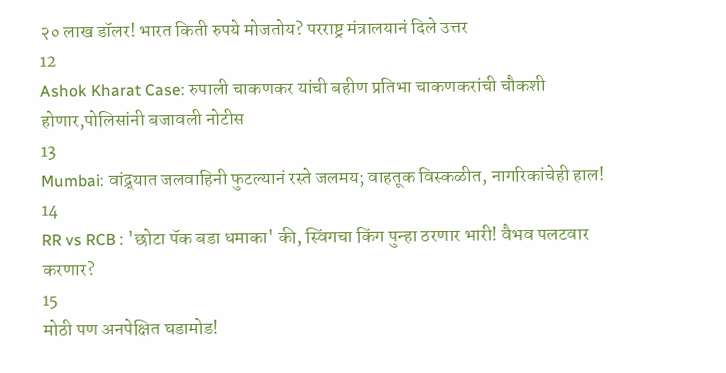२० लाख डॉलर! भारत किती रुपये मोजतोय? परराष्ट्र मंत्रालयानं दिले उत्तर
12
Ashok Kharat Case: रुपाली चाकणकर यांची बहीण प्रतिभा चाकणकरांची चौकशी होणार,पोलिसांनी बजावली नोटीस
13
Mumbai: वांद्र्यात जलवाहिनी फुटल्यानं रस्ते जलमय; वाहतूक विस्कळीत, नागरिकांचेही हाल!
14
RR vs RCB : 'छोटा पॅक बडा धमाका' की, स्विंगचा किंग पुन्हा ठरणार भारी! वैभव पलटवार करणार?
15
मोठी पण अनपेक्षित घडामोड!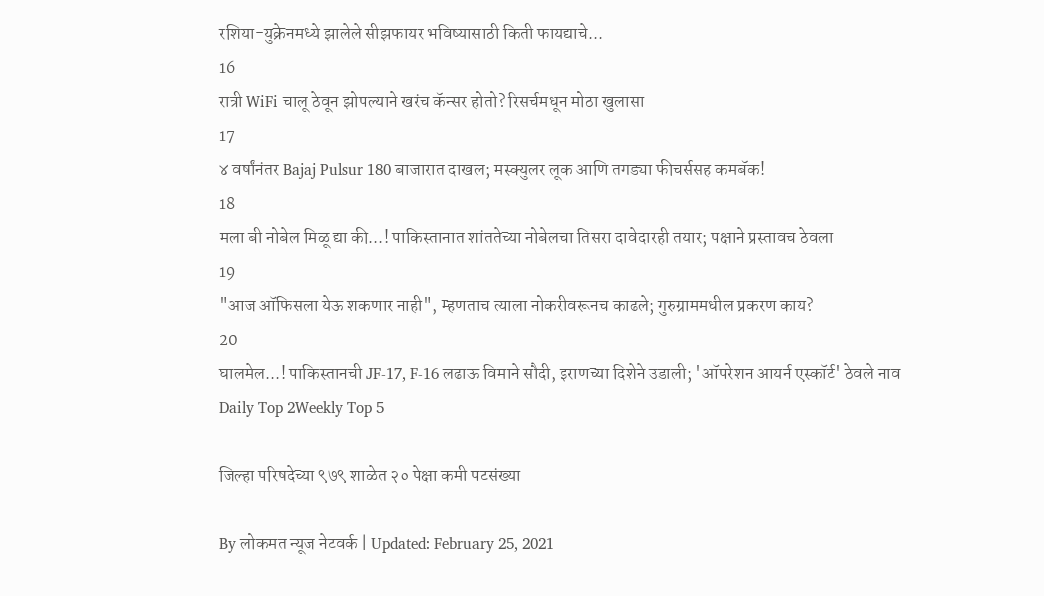रशिया-युक्रेनमध्ये झालेले सीझफायर भविष्यासाठी किती फायद्याचे...
16
रात्री WiFi चालू ठेवून झोपल्याने खरंच कॅन्सर होतो? रिसर्चमधून मोठा खुलासा
17
४ वर्षांनंतर Bajaj Pulsur 180 बाजारात दाखल; मस्क्युलर लूक आणि तगड्या फीचर्ससह कमबॅक!
18
मला बी नोबेल मिळू द्या की...! पाकिस्तानात शांततेच्या नोबेलचा तिसरा दावेदारही तयार; पक्षाने प्रस्तावच ठेवला
19
"आज ऑफिसला येऊ शकणार नाही", म्हणताच त्याला नोकरीवरूनच काढले; गुरुग्राममधील प्रकरण काय?
20
घालमेल...! पाकिस्तानची JF-17, F-16 लढाऊ विमाने सौदी, इराणच्या दिशेने उडाली; 'ऑपरेशन आयर्न एस्कॉर्ट' ठेवले नाव
Daily Top 2Weekly Top 5

जिल्हा परिषदेच्या ९७९ शाळेत २० पेक्षा कमी पटसंख्या

By लोकमत न्यूज नेटवर्क | Updated: February 25, 2021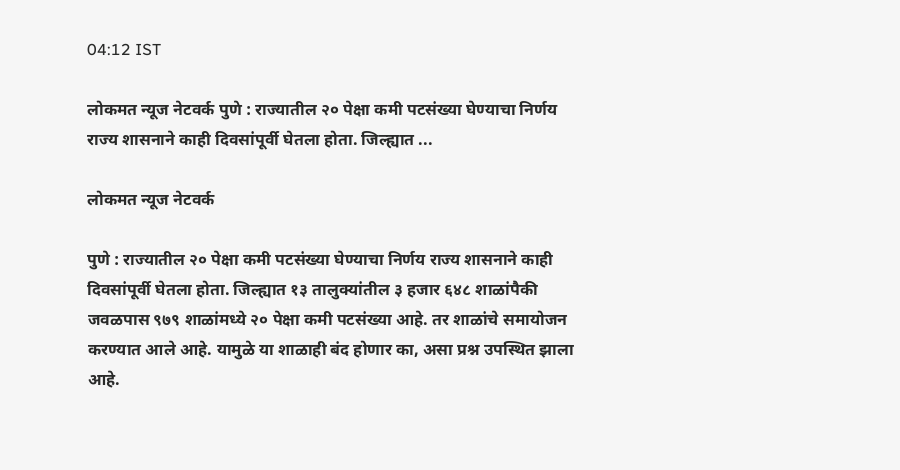04:12 IST

लोकमत न्यूज नेटवर्क पुणे : राज्यातील २० पेक्षा कमी पटसंख्या घेण्याचा निर्णय राज्य शासनाने काही दिवसांपूर्वी घेतला होता. जिल्ह्यात ...

लोकमत न्यूज नेटवर्क

पुणे : राज्यातील २० पेक्षा कमी पटसंख्या घेण्याचा निर्णय राज्य शासनाने काही दिवसांपूर्वी घेतला होता. जिल्ह्यात १३ तालुक्यांतील ३ हजार ६४८ शाळांपैकी जवळपास ९७९ शाळांमध्ये २० पेक्षा कमी पटसंख्या आहे. तर शाळांचे समायोजन करण्यात आले आहे. यामुळे या शाळाही बंद होणार का, असा प्रश्न उपस्थित झाला आहे.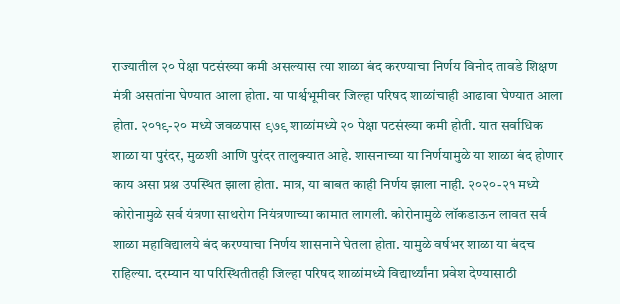राज्यातील २० पेक्षा पटसंख्या कमी असल्यास त्या शाळा बंद करण्याचा निर्णय विनोद तावडे शिक्षण मंत्री असतांना घेण्यात आला होता. या पार्श्वभूमीवर जिल्हा परिषद शाळांचाही आढावा घेण्यात आला होता. २०१९-२० मध्ये जवळपास ९७९ शाळांमध्ये २० पेक्षा पटसंख्या कमी होती. यात सर्वाधिक शाळा या पुरंदर, मुळशी आणि पुरंदर तालुक्यात आहे. शासनाच्या या निर्णयामुळे या शाळा बंद होणार काय असा प्रश्न उपस्थित झाला होता. मात्र, या बाबत काही निर्णय झाला नाही. २०२०-२१ मध्ये कोरोनामुळे सर्व यंत्रणा साथरोग नियंत्रणाच्या कामात लागली. कोरोनामुळे लॉकडाऊन लावत सर्व शाळा महाविद्यालये बंद करण्याचा निर्णय शासनाने घेतला होता. यामुळे वर्षभर शाळा या बंदच राहिल्या. दरम्यान या परिस्थितीतही जिल्हा परिषद शाळांमध्ये विद्यार्थ्यांना प्रवेश देण्यासाठी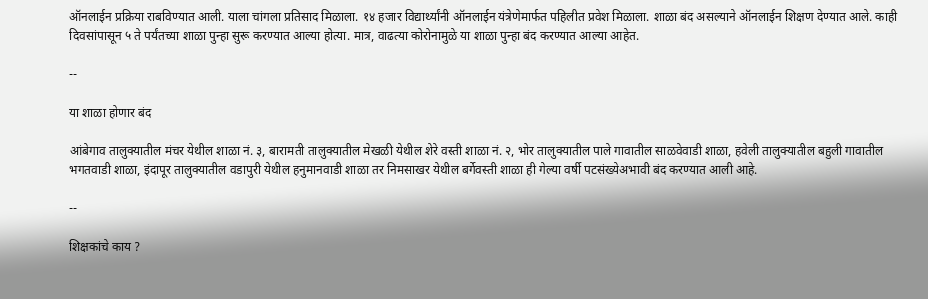ऑनलाईन प्रक्रिया राबविण्यात आली. याला चांगला प्रतिसाद मिळाला. १४ हजार विद्यार्थ्यांनी ऑनलाईन यंत्रेणेमार्फत पहिलीत प्रवेश मिळाला. शाळा बंद असल्याने ऑनलाईन शिक्षण देण्यात आले. काही दिवसांपासून ५ ते पर्यंतच्या शाळा पुन्हा सुरू करण्यात आल्या होत्या. मात्र, वाढत्या कोरोनामुळे या शाळा पुन्हा बंद करण्यात आल्या आहेत.

--

या शाळा होणार बंद

आंबेगाव तालुक्यातील मंचर येथील शाळा नं. ३, बारामती तालुक्यातील मेखळी येथील शेरे वस्ती शाळा नं. २, भोर तालुक्यातील पाले गावातील साळवेवाडी शाळा, हवेली तालुक्यातील बहुली गावातील भगतवाडी शाळा, इंदापूर तालुक्यातील वडापुरी येथील हनुमानवाडी शाळा तर निमसाखर येथील बर्गेवस्ती शाळा ही गेल्या वर्षी पटसंख्येअभावी बंद करण्यात आली आहे.

--

शिक्षकांचे काय ?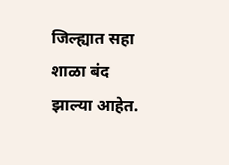जिल्ह्यात सहा शाळा बंद झाल्या आहेत.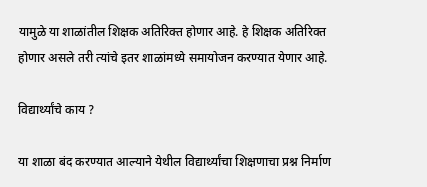यामुळे या शाळांतील शिक्षक अतिरिक्त होणार आहे. हे शिक्षक अतिरिक्त होणार असले तरी त्यांचे इतर शाळांमध्ये समायोजन करण्यात येणार आहे.

विद्यार्थ्यांचे काय ?

या शाळा बंद करण्यात आल्याने येथील विद्यार्थ्यांचा शिक्षणाचा प्रश्न निर्माण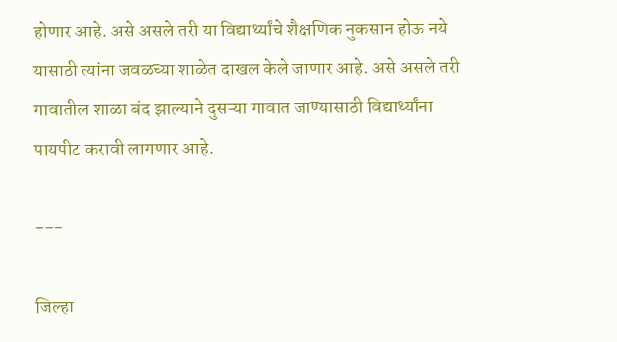होणार आहे. असे असले तरी या विद्यार्थ्यांचे शैक्षणिक नुकसान होऊ नये यासाठी त्यांना जवळच्या शाळेत दाखल केले जाणार आहे. असे असले तरी गावातील शाळा बंद झाल्याने दुसऱ्या गावात जाण्यासाठी विद्यार्थ्यांना पायपीट करावी लागणार आहे.

---

जिल्हा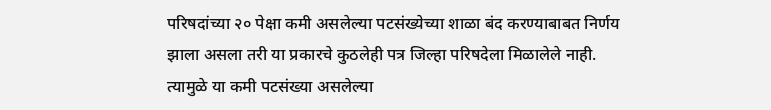परिषदांच्या २० पेक्षा कमी असलेल्या पटसंख्येच्या शाळा बंद करण्याबाबत निर्णय झाला असला तरी या प्रकारचे कुठलेही पत्र जिल्हा परिषदेला मिळालेले नाही. त्यामुळे या कमी पटसंख्या असलेल्या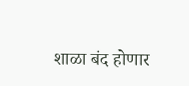शाळा बंद होणार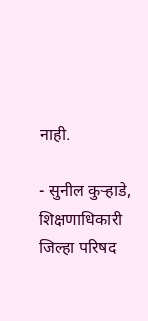नाही.

- सुनील कुऱ्हाडे, शिक्षणाधिकारी जिल्हा परिषद